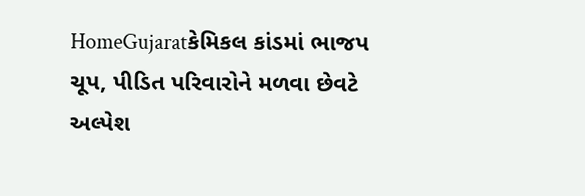HomeGujaratકેમિકલ કાંડમાં ભાજપ ચૂપ, પીડિત પરિવારોને મળવા છેવટે અલ્પેશ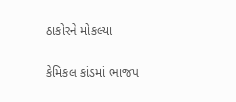ઠાકોરને મોકલ્યા

કેમિકલ કાંડમાં ભાજપ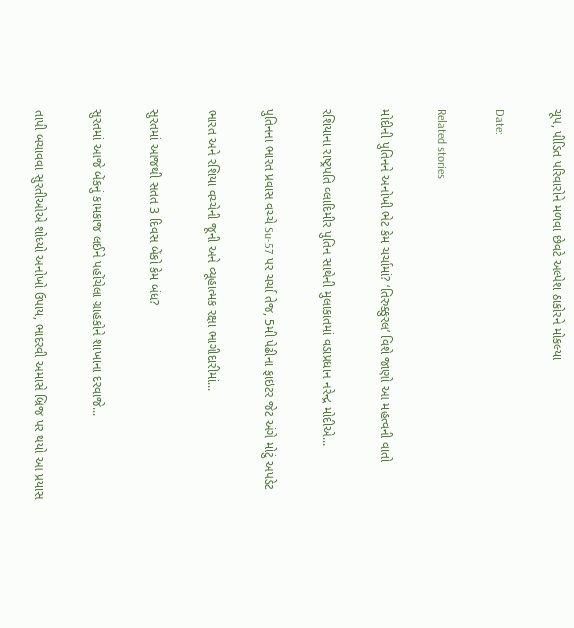ચૂપ, પીડિત પરિવારોને મળવા છેવટે અલ્પેશ ઠાકોરને મોકલ્યા

Date:

Related stories

મોદીની પુતિનને અનોખી ભેટ કેમ ચર્ચામાં? ‘તિરુક્કુરલ’ વિશે જાણો આ મહત્વની વાતો

રશિયાના રાષ્ટ્રપતિ વ્લાદિમીર પુતિન સાથેની મુલાકાતમાં વડાપ્રધાન નરેન્દ્ર મોદીએ...

પુતિનના ભારત પ્રવાસ વચ્ચે Su-57 પર ચર્ચા તેજ, 5મી પેઢીના ફાઇટર જેટ અંગે મોટું અપડેટ

ભારત અને રશિયા વચ્ચેની જૂની અને વ્યૂહાત્મક રક્ષા ભાગીદારીમાં...

સુરતમાં આજથી સતત 3 દિવસ બેંકો કેમ બંધ?

સુરતમાં આજે બેંકનું કામકાજ લઈને પહોંચેલા ગ્રાહકોને શાખાના દરવાજે...

તાપી બચાવવા સુરતીઓએ શોધ્યો અનોખો ઉપાય, ભાદરવી અમાસે બ્રિજ પર થયો આ પ્રયાસ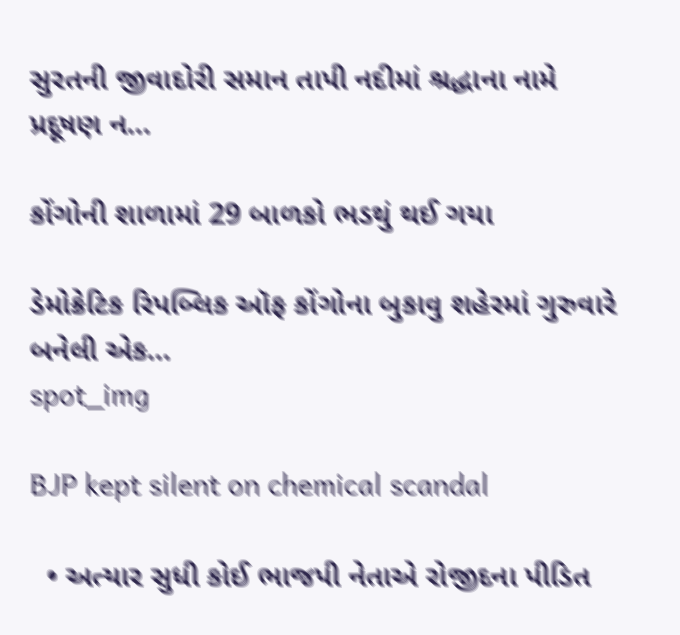સુરતની જીવાદોરી સમાન તાપી નદીમાં શ્રદ્ધાના નામે પ્રદૂષણ ન...

કોંગોની શાળામાં 29 બાળકો ભડથું થઈ ગયા

ડેમોક્રેટિક રિપબ્લિક ઑફ કોંગોના બુકાવુ શહેરમાં ગુરુવારે બનેલી એક...
spot_img

BJP kept silent on chemical scandal

  • અત્યાર સુધી કોઈ ભાજપી નેતાએ રોજીદના પીડિત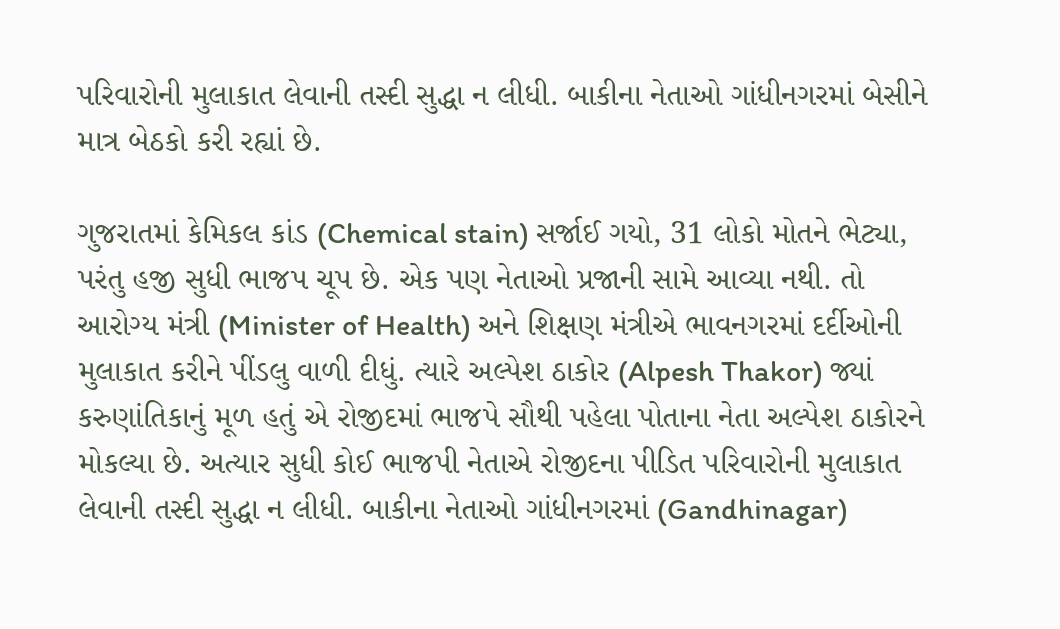પરિવારોની મુલાકાત લેવાની તસ્દી સુદ્ધા ન લીધી. બાકીના નેતાઓ ગાંધીનગરમાં બેસીને માત્ર બેઠકો કરી રહ્યાં છે.

ગુજરાતમાં કેમિકલ કાંડ (Chemical stain) સર્જાઈ ગયો, 31 લોકો મોતને ભેટ્યા, પરંતુ હજી સુધી ભાજપ ચૂપ છે. એક પણ નેતાઓ પ્રજાની સામે આવ્યા નથી. તો આરોગ્ય મંત્રી (Minister of Health) અને શિક્ષણ મંત્રીએ ભાવનગરમાં દર્દીઓની મુલાકાત કરીને પીંડલુ વાળી દીધું. ત્યારે અલ્પેશ ઠાકોર (Alpesh Thakor) જ્યાં કરુણાંતિકાનું મૂળ હતું એ રોજીદમાં ભાજપે સૌથી પહેલા પોતાના નેતા અલ્પેશ ઠાકોરને મોકલ્યા છે. અત્યાર સુધી કોઈ ભાજપી નેતાએ રોજીદના પીડિત પરિવારોની મુલાકાત લેવાની તસ્દી સુદ્ધા ન લીધી. બાકીના નેતાઓ ગાંધીનગરમાં (Gandhinagar)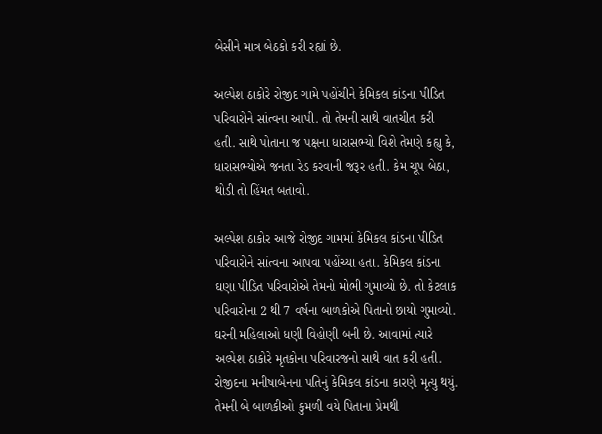બેસીને માત્ર બેઠકો કરી રહ્યાં છે.

અલ્પેશ ઠાકોરે રોજીદ ગામે પહોંચીને કેમિકલ કાંડના પીડિત પરિવારોને સાંત્વના આપી. તો તેમની સાથે વાતચીત કરી હતી. સાથે પોતાના જ પક્ષના ધારાસભ્યો વિશે તેમણે કહ્યુ કે, ધારાસભ્યોએ જનતા રેડ કરવાની જરૂર હતી. કેમ ચૂપ બેઠા, થોડી તો હિંમત બતાવો.

અલ્પેશ ઠાકોર આજે રોજીદ ગામમાં કેમિકલ કાંડના પીડિત પરિવારોને સાંત્વના આપવા પહોંચ્યા હતા. કેમિકલ કાંડના ઘણા પીડિત પરિવારોએ તેમનો મોભી ગુમાવ્યો છે. તો કેટલાક પરિવારોના 2 થી 7 વર્ષના બાળકોએ પિતાનો છાયો ગુમાવ્યો. ઘરની મહિલાઓ ધણી વિહોણી બની છે. આવામાં ત્યારે અલ્પેશ ઠાકોરે મૃતકોના પરિવારજનો સાથે વાત કરી હતી. રોજીદના મનીષાબેનના પતિનું કેમિકલ કાંડના કારણે મૃત્યુ થયું. તેમની બે બાળકીઓ કુમળી વયે પિતાના પ્રેમથી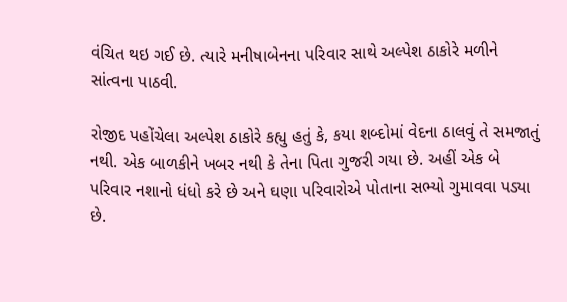વંચિત થઇ ગઈ છે. ત્યારે મનીષાબેનના પરિવાર સાથે અલ્પેશ ઠાકોરે મળીને સાંત્વના પાઠવી.

રોજીદ પહોંચેલા અલ્પેશ ઠાકોરે કહ્યુ હતું કે, કયા શબ્દોમાં વેદના ઠાલવું તે સમજાતું નથી. એક બાળકીને ખબર નથી કે તેના પિતા ગુજરી ગયા છે. અહીં એક બે પરિવાર નશાનો ધંધો કરે છે અને ઘણા પરિવારોએ પોતાના સભ્યો ગુમાવવા પડ્યા છે.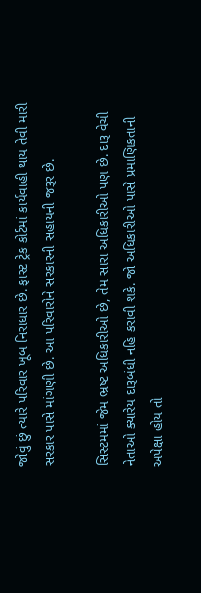જોવું છું ત્યારે પરિવાર ખૂબ નિરાધાર છે. ફાસ્ટ ટ્રેક કોર્ટમાં કાર્યવાહી થાય તેવી મારી સરકાર પાસે માંગણી છે. આ પરિવારોને સરકારની સહાયની જરૂર છે.

સિસ્ટમમાં જેમ ભ્રષ્ટ અધિકારીઓ છે, તેમ સારા અધિકારીઓ પણ છે. દારૂ વેચી નેતાઓ ક્યારેય દારૂબંધી નહિ કરાવી શકે. જો અધિકારીઓ પાસે પ્રમાણિકતાની અપેક્ષા હોય તો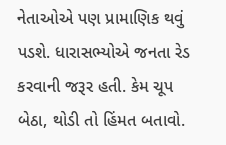નેતાઓએ પણ પ્રામાણિક થવું પડશે. ધારાસભ્યોએ જનતા રેડ કરવાની જરૂર હતી. કેમ ચૂપ બેઠા, થોડી તો હિંમત બતાવો.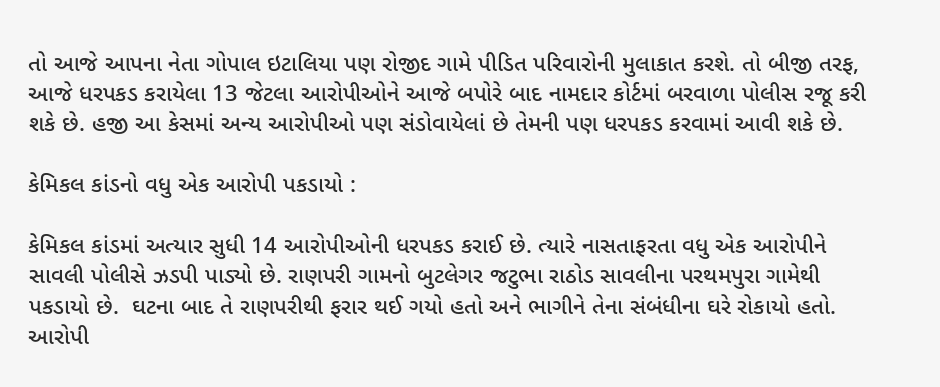તો આજે આપના નેતા ગોપાલ ઇટાલિયા પણ રોજીદ ગામે પીડિત પરિવારોની મુલાકાત કરશે. તો બીજી તરફ, આજે ધરપકડ કરાયેલા 13 જેટલા આરોપીઓને આજે બપોરે બાદ નામદાર કોર્ટમાં બરવાળા પોલીસ રજૂ કરી શકે છે. હજી આ કેસમાં અન્ય આરોપીઓ પણ સંડોવાયેલાં છે તેમની પણ ધરપકડ કરવામાં આવી શકે છે.

કેમિકલ કાંડનો વધુ એક આરોપી પકડાયો :

કેમિકલ કાંડમાં અત્યાર સુધી 14 આરોપીઓની ધરપકડ કરાઈ છે. ત્યારે નાસતાફરતા વધુ એક આરોપીને સાવલી પોલીસે ઝડપી પાડ્યો છે. રાણપરી ગામનો બુટલેગર જટુભા રાઠોડ સાવલીના પરથમપુરા ગામેથી પકડાયો છે.  ઘટના બાદ તે રાણપરીથી ફરાર થઈ ગયો હતો અને ભાગીને તેના સંબંધીના ઘરે રોકાયો હતો. આરોપી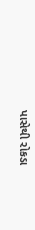પાસેથી રોકડા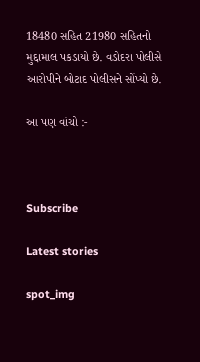18480 સહિત 21980 સહિતનો મુદ્દામાલ પકડાયો છે. વડોદરા પોલીસે આરોપીને બોટાદ પોલીસને સોંપ્યો છે.

આ પણ વાંચો :-



Subscribe

Latest stories

spot_img